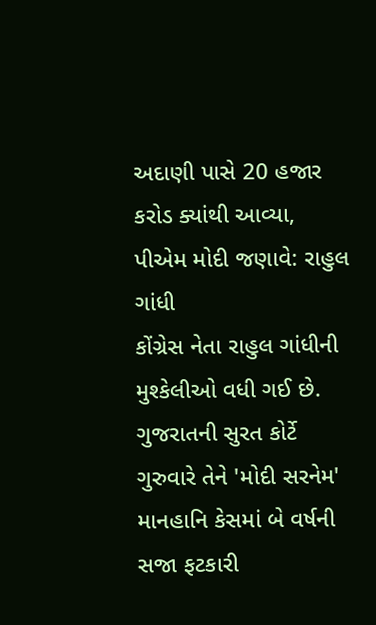અદાણી પાસે 20 હજાર કરોડ ક્યાંથી આવ્યા, પીએમ મોદી જણાવે: રાહુલ ગાંધી
કોંગ્રેસ નેતા રાહુલ ગાંધીની મુશ્કેલીઓ વધી ગઈ છે. ગુજરાતની સુરત કોર્ટે ગુરુવારે તેને 'મોદી સરનેમ' માનહાનિ કેસમાં બે વર્ષની સજા ફટકારી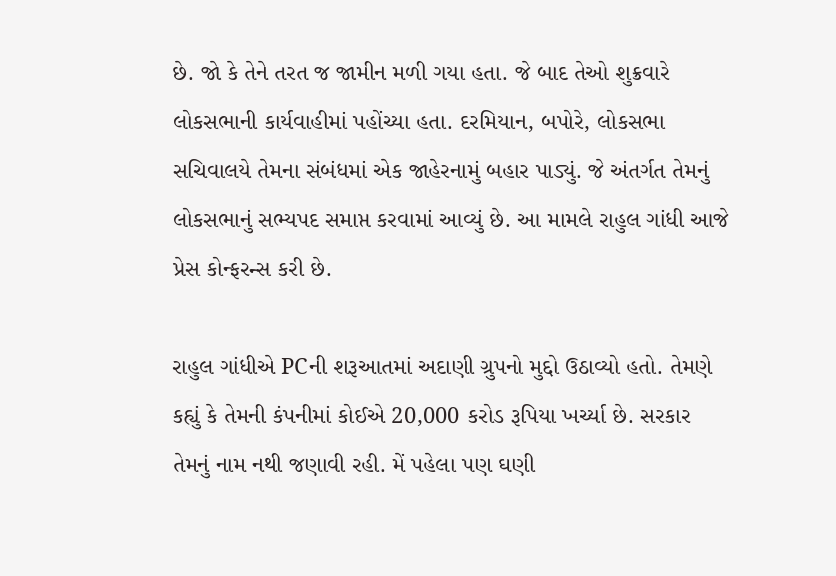છે. જો કે તેને તરત જ જામીન મળી ગયા હતા. જે બાદ તેઓ શુક્રવારે લોકસભાની કાર્યવાહીમાં પહોંચ્યા હતા. દરમિયાન, બપોરે, લોકસભા સચિવાલયે તેમના સંબંધમાં એક જાહેરનામું બહાર પાડ્યું. જે અંતર્ગત તેમનું લોકસભાનું સભ્યપદ સમાપ્ત કરવામાં આવ્યું છે. આ મામલે રાહુલ ગાંધી આજે પ્રેસ કોન્ફરન્સ કરી છે.

રાહુલ ગાંધીએ PCની શરૂઆતમાં અદાણી ગ્રુપનો મુદ્દો ઉઠાવ્યો હતો. તેમણે કહ્યું કે તેમની કંપનીમાં કોઈએ 20,000 કરોડ રૂપિયા ખર્ચ્યા છે. સરકાર તેમનું નામ નથી જણાવી રહી. મેં પહેલા પણ ઘણી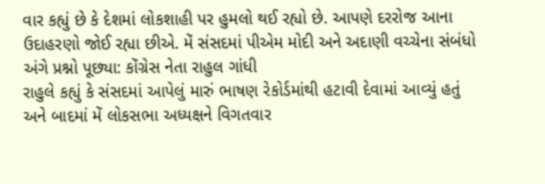વાર કહ્યું છે કે દેશમાં લોકશાહી પર હુમલો થઈ રહ્યો છે. આપણે દરરોજ આના ઉદાહરણો જોઈ રહ્યા છીએ. મેં સંસદમાં પીએમ મોદી અને અદાણી વચ્ચેના સંબંધો અંગે પ્રશ્નો પૂછ્યા: કોંગ્રેસ નેતા રાહુલ ગાંધી
રાહુલે કહ્યું કે સંસદમાં આપેલું મારું ભાષણ રેકોર્ડમાંથી હટાવી દેવામાં આવ્યું હતું અને બાદમાં મેં લોકસભા અધ્યક્ષને વિગતવાર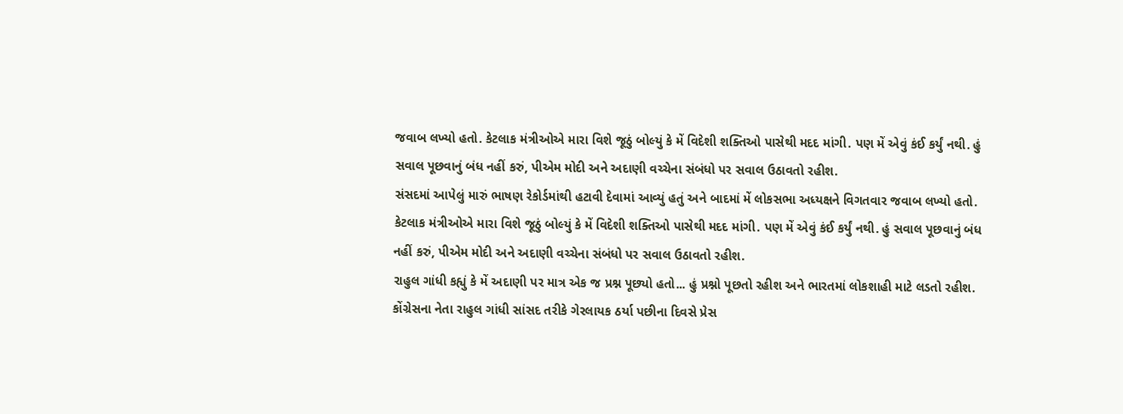જવાબ લખ્યો હતો. કેટલાક મંત્રીઓએ મારા વિશે જૂઠું બોલ્યું કે મેં વિદેશી શક્તિઓ પાસેથી મદદ માંગી. પણ મેં એવું કંઈ કર્યું નથી. હું સવાલ પૂછવાનું બંધ નહીં કરું, પીએમ મોદી અને અદાણી વચ્ચેના સંબંધો પર સવાલ ઉઠાવતો રહીશ.
સંસદમાં આપેલું મારું ભાષણ રેકોર્ડમાંથી હટાવી દેવામાં આવ્યું હતું અને બાદમાં મેં લોકસભા અધ્યક્ષને વિગતવાર જવાબ લખ્યો હતો. કેટલાક મંત્રીઓએ મારા વિશે જૂઠું બોલ્યું કે મેં વિદેશી શક્તિઓ પાસેથી મદદ માંગી. પણ મેં એવું કંઈ કર્યું નથી. હું સવાલ પૂછવાનું બંધ નહીં કરું, પીએમ મોદી અને અદાણી વચ્ચેના સંબંધો પર સવાલ ઉઠાવતો રહીશ.
રાહુલ ગાંધી કહ્યું કે મેં અદાણી પર માત્ર એક જ પ્રશ્ન પૂછ્યો હતો... હું પ્રશ્નો પૂછતો રહીશ અને ભારતમાં લોકશાહી માટે લડતો રહીશ. કોંગ્રેસના નેતા રાહુલ ગાંધી સાંસદ તરીકે ગેરલાયક ઠર્યા પછીના દિવસે પ્રેસ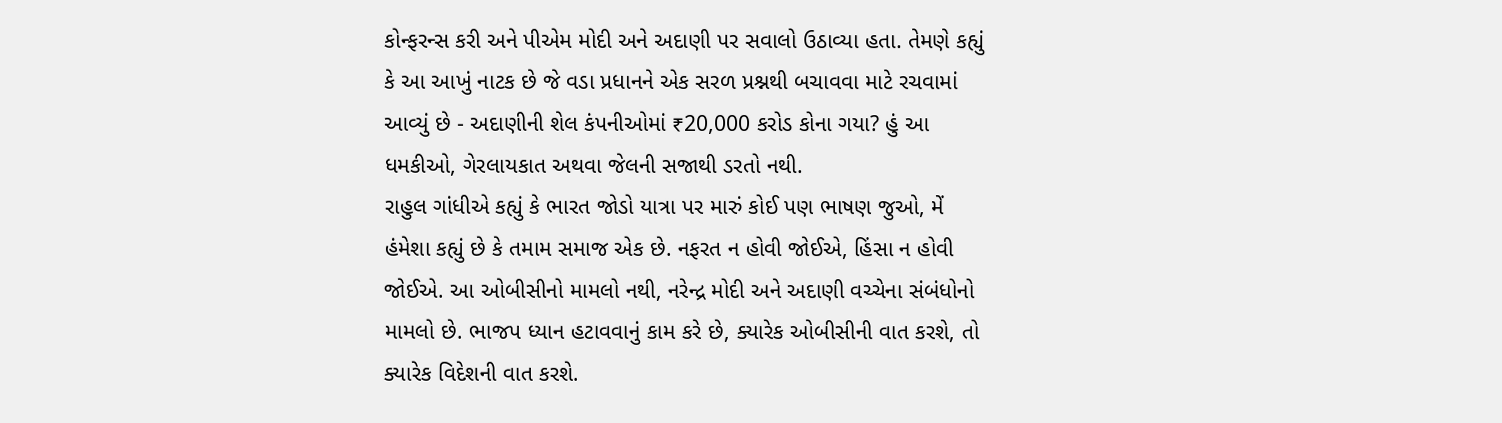કોન્ફરન્સ કરી અને પીએમ મોદી અને અદાણી પર સવાલો ઉઠાવ્યા હતા. તેમણે કહ્યું કે આ આખું નાટક છે જે વડા પ્રધાનને એક સરળ પ્રશ્નથી બચાવવા માટે રચવામાં આવ્યું છે - અદાણીની શેલ કંપનીઓમાં ₹20,000 કરોડ કોના ગયા? હું આ ધમકીઓ, ગેરલાયકાત અથવા જેલની સજાથી ડરતો નથી.
રાહુલ ગાંધીએ કહ્યું કે ભારત જોડો યાત્રા પર મારું કોઈ પણ ભાષણ જુઓ, મેં હંમેશા કહ્યું છે કે તમામ સમાજ એક છે. નફરત ન હોવી જોઈએ, હિંસા ન હોવી જોઈએ. આ ઓબીસીનો મામલો નથી, નરેન્દ્ર મોદી અને અદાણી વચ્ચેના સંબંધોનો મામલો છે. ભાજપ ધ્યાન હટાવવાનું કામ કરે છે, ક્યારેક ઓબીસીની વાત કરશે, તો ક્યારેક વિદેશની વાત કરશે.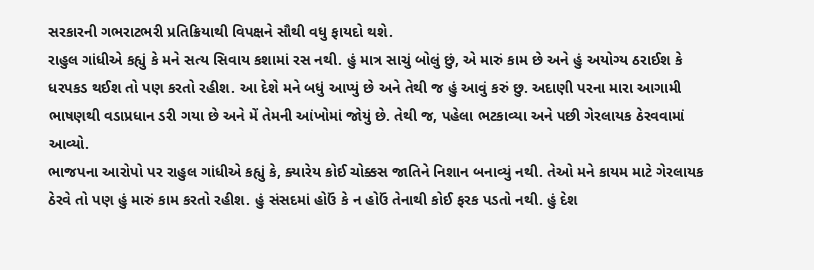સરકારની ગભરાટભરી પ્રતિક્રિયાથી વિપક્ષને સૌથી વધુ ફાયદો થશે.
રાહુલ ગાંધીએ કહ્યું કે મને સત્ય સિવાય કશામાં રસ નથી. હું માત્ર સાચું બોલું છું, એ મારું કામ છે અને હું અયોગ્ય ઠરાઈશ કે ધરપકડ થઈશ તો પણ કરતો રહીશ. આ દેશે મને બધું આપ્યું છે અને તેથી જ હું આવું કરું છુ. અદાણી પરના મારા આગામી ભાષણથી વડાપ્રધાન ડરી ગયા છે અને મેં તેમની આંખોમાં જોયું છે. તેથી જ, પહેલા ભટકાવ્યા અને પછી ગેરલાયક ઠેરવવામાં આવ્યો.
ભાજપના આરોપો પર રાહુલ ગાંધીએ કહ્યું કે, ક્યારેય કોઈ ચોક્કસ જાતિને નિશાન બનાવ્યું નથી. તેઓ મને કાયમ માટે ગેરલાયક ઠેરવે તો પણ હું મારું કામ કરતો રહીશ. હું સંસદમાં હોઉં કે ન હોઉં તેનાથી કોઈ ફરક પડતો નથી. હું દેશ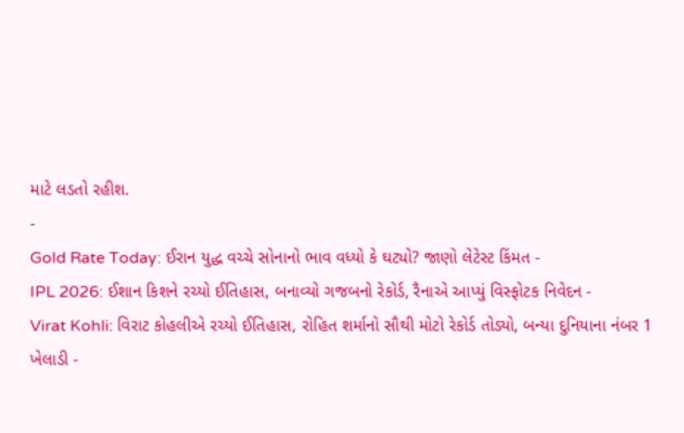માટે લડતો રહીશ.
-
Gold Rate Today: ઈરાન યુદ્ધ વચ્ચે સોનાનો ભાવ વધ્યો કે ઘટ્યો? જાણો લેટેસ્ટ કિંમત -
IPL 2026: ઈશાન કિશને રચ્યો ઈતિહાસ, બનાવ્યો ગજબનો રેકોર્ડ, રૈનાએ આપ્યું વિસ્ફોટક નિવેદન -
Virat Kohli: વિરાટ કોહલીએ રચ્યો ઈતિહાસ, રોહિત શર્માનો સૌથી મોટો રેકોર્ડ તોડ્યો, બન્યા દુનિયાના નંબર 1 ખેલાડી -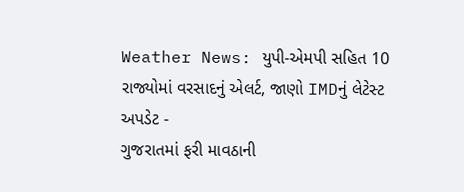Weather News: યુપી-એમપી સહિત 10 રાજ્યોમાં વરસાદનું એલર્ટ, જાણો IMDનું લેટેસ્ટ અપડેટ -
ગુજરાતમાં ફરી માવઠાની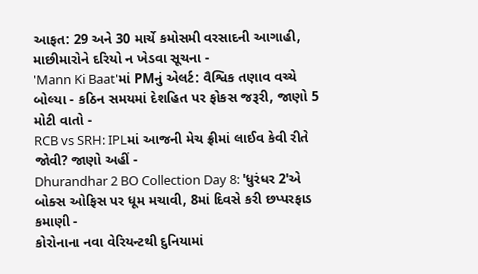આફત: 29 અને 30 માર્ચે કમોસમી વરસાદની આગાહી, માછીમારોને દરિયો ન ખેડવા સૂચના -
'Mann Ki Baat'માં PMનું એલર્ટ: વૈશ્વિક તણાવ વચ્ચે બોલ્યા - કઠિન સમયમાં દેશહિત પર ફોકસ જરૂરી, જાણો 5 મોટી વાતો -
RCB vs SRH: IPLમાં આજની મેચ ફ્રીમાં લાઈવ કેવી રીતે જોવી? જાણો અહીં -
Dhurandhar 2 BO Collection Day 8: 'ધુરંધર 2'એ બોક્સ ઓફિસ પર ધૂમ મચાવી, 8માં દિવસે કરી છપ્પરફાડ કમાણી -
કોરોનાના નવા વેરિયન્ટથી દુનિયામાં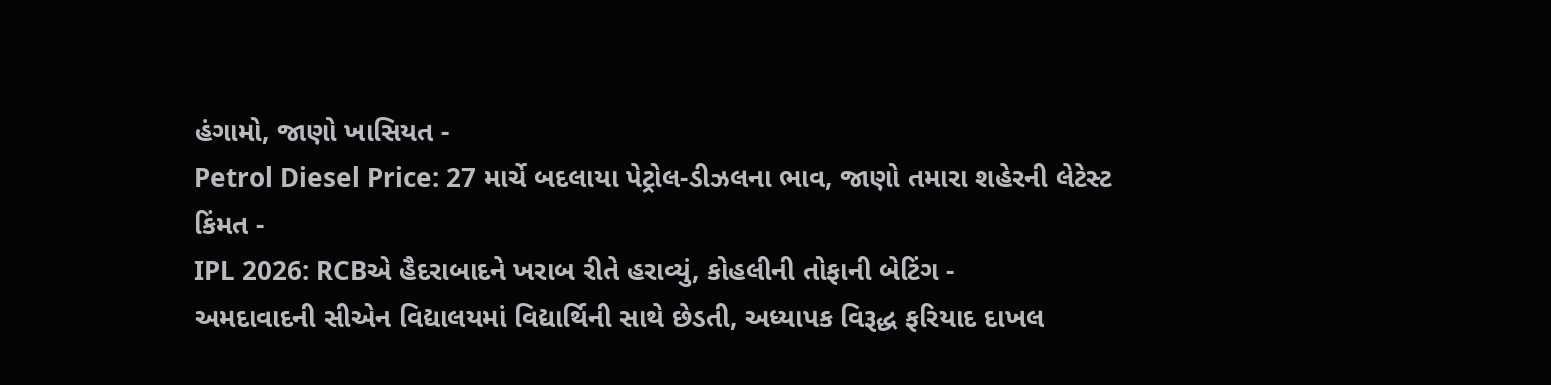હંગામો, જાણો ખાસિયત -
Petrol Diesel Price: 27 માર્ચે બદલાયા પેટ્રોલ-ડીઝલના ભાવ, જાણો તમારા શહેરની લેટેસ્ટ કિંમત -
IPL 2026: RCBએ હૈદરાબાદને ખરાબ રીતે હરાવ્યું, કોહલીની તોફાની બેટિંગ -
અમદાવાદની સીએન વિદ્યાલયમાં વિદ્યાર્થિની સાથે છેડતી, અધ્યાપક વિરૂદ્ધ ફરિયાદ દાખલ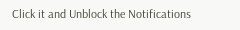Click it and Unblock the Notifications